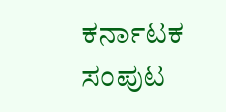ಕರ್ನಾಟಕ ಸಂಪುಟ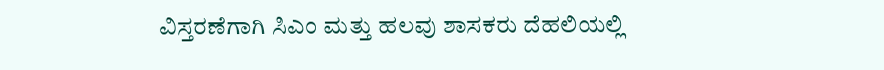ವಿಸ್ತರಣೆಗಾಗಿ ಸಿಎಂ ಮತ್ತು ಹಲವು ಶಾಸಕರು ದೆಹಲಿಯಲ್ಲಿ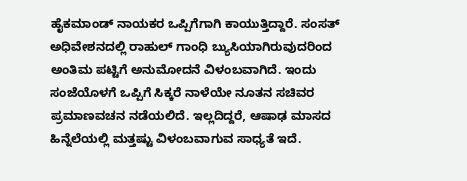ಹೈಕಮಾಂಡ್ ನಾಯಕರ ಒಪ್ಪಿಗೆಗಾಗಿ ಕಾಯುತ್ತಿದ್ದಾರೆ. ಸಂಸತ್ ಅಧಿವೇಶನದಲ್ಲಿ ರಾಹುಲ್ ಗಾಂಧಿ ಬ್ಯುಸಿಯಾಗಿರುವುದರಿಂದ ಅಂತಿಮ ಪಟ್ಟಿಗೆ ಅನುಮೋದನೆ ವಿಳಂಬವಾಗಿದೆ. ಇಂದು ಸಂಜೆಯೊಳಗೆ ಒಪ್ಪಿಗೆ ಸಿಕ್ಕರೆ ನಾಳೆಯೇ ನೂತನ ಸಚಿವರ ಪ್ರಮಾಣವಚನ ನಡೆಯಲಿದೆ. ಇಲ್ಲದಿದ್ದರೆ, ಆಷಾಢ ಮಾಸದ ಹಿನ್ನೆಲೆಯಲ್ಲಿ ಮತ್ತಷ್ಟು ವಿಳಂಬವಾಗುವ ಸಾಧ್ಯತೆ ಇದೆ.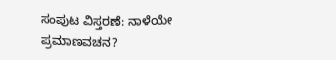ಸಂಪುಟ ವಿಸ್ತರಣೆ: ನಾಳೆಯೇ ಪ್ರಮಾಣವಚನ?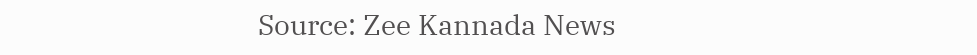Source: Zee Kannada News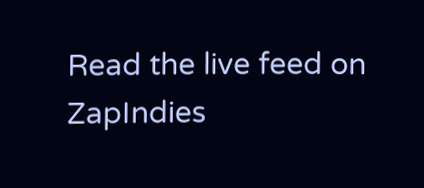Read the live feed on ZapIndies